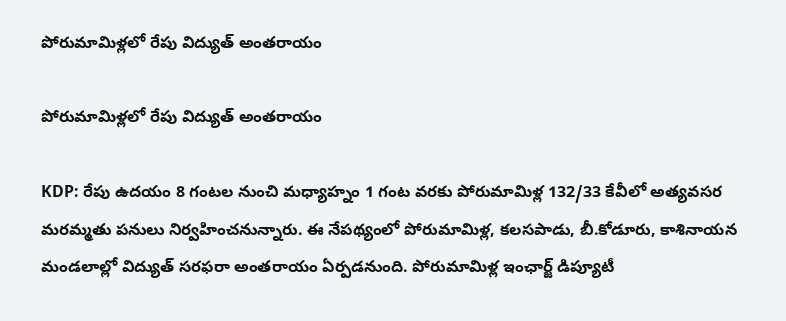పోరుమామిళ్లలో రేపు విద్యుత్ అంతరాయం

పోరుమామిళ్లలో రేపు విద్యుత్ అంతరాయం

KDP: రేపు ఉదయం 8 గంటల నుంచి మధ్యాహ్నం 1 గంట వరకు పోరుమామిళ్ల 132/33 కేవీలో అత్యవసర మరమ్మతు పనులు నిర్వహించనున్నారు. ఈ నేపథ్యంలో పోరుమామిళ్ల, కలసపాడు, బీ.కోడూరు, కాశినాయన మండలాల్లో విద్యుత్ సరఫరా అంతరాయం ఏర్పడనుంది. పోరుమామిళ్ల ఇంఛార్జ్ డిప్యూటీ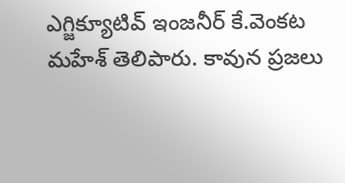ఎగ్జిక్యూటివ్ ఇంజనీర్ కే.వెంకట మహేశ్ తెలిపారు. కావున ప్రజలు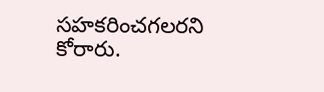సహకరించగలరని కోరారు.